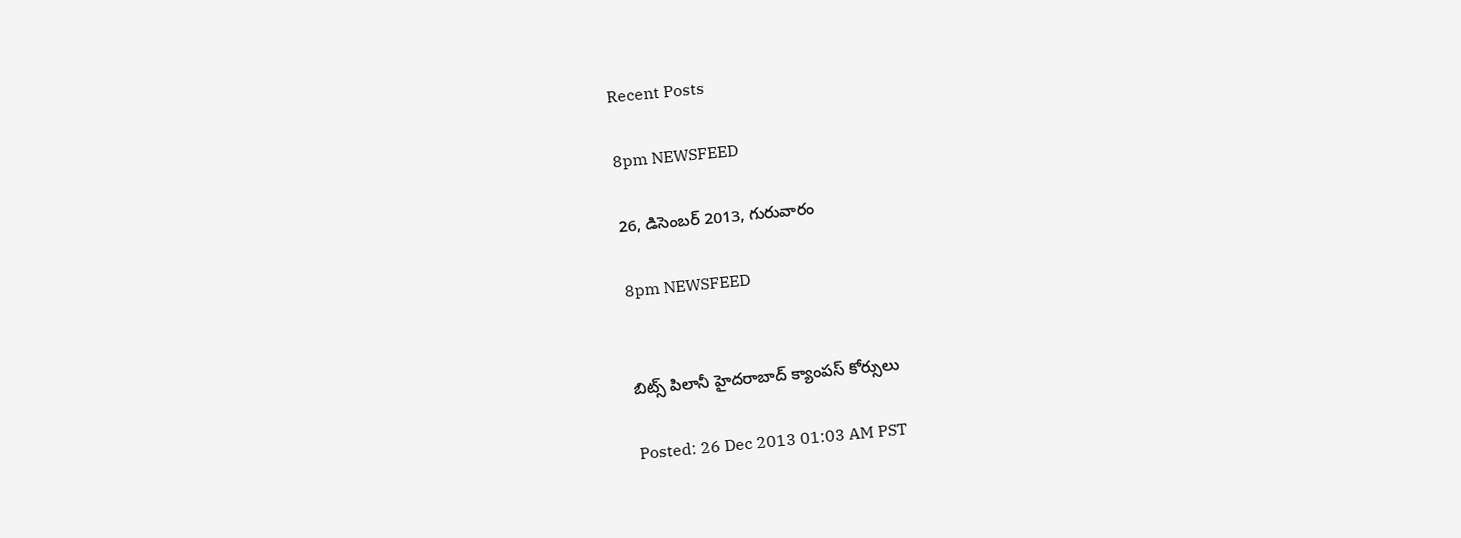Recent Posts

8pm NEWSFEED

26, డిసెంబర్ 2013, గురువారం

8pm NEWSFEED


బిట్స్ పిలానీ హైదరాబాద్ క్యాంపస్ కోర్సులు

Posted: 26 Dec 2013 01:03 AM PST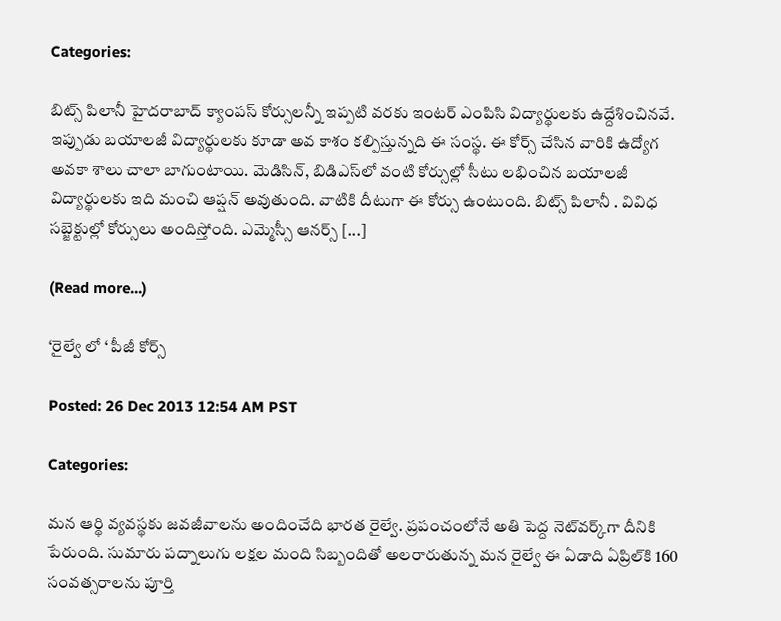Categories:

బిట్స్ పిలానీ హైదరాబాద్ క్యాంపస్ కోర్సులన్నీ ఇప్పటి వరకు ఇంటర్ ఎంపిసి విద్యార్థులకు ఉద్దేశించినవే. ఇప్పుడు బయాలజీ విద్యార్థులకు కూడా అవ కాశం కల్పిస్తున్నది ఈ సంస్థ. ఈ కోర్స్ చేసిన వారికి ఉద్యోగ అవకా శాలు చాలా బాగుంటాయి. మెడిసిన్, బిడిఎస్‌లో వంటి కోర్సుల్లో సీటు లభించిన బయాలజీ విద్యార్థులకు ఇది మంచి ఆప్షన్ అవుతుంది. వాటికి దీటుగా ఈ కోర్సు ఉంటుంది. బిట్స్ పిలానీ . వివిధ సబ్జెక్టుల్లో కోర్సులు అందిస్తోంది. ఎమ్మెస్సీ ఆనర్స్ [...]

(Read more...)

‘రైల్వే లో ‘ పీజీ కోర్స్

Posted: 26 Dec 2013 12:54 AM PST

Categories:

మన ఆర్థి వ్యవస్థకు జవజీవాలను అందించేది భారత రైల్వే. ప్రపంచంలోనే అతి పెద్ద నెట్‌వర్క్‌గా దీనికి పేరుంది. సుమారు పద్నాలుగు లక్షల మంది సిబ్బందితో అలరారుతున్న మన రైల్వే ఈ ఏడాది ఏప్రిల్‌కి 160 సంవత్సరాలను పూర్తి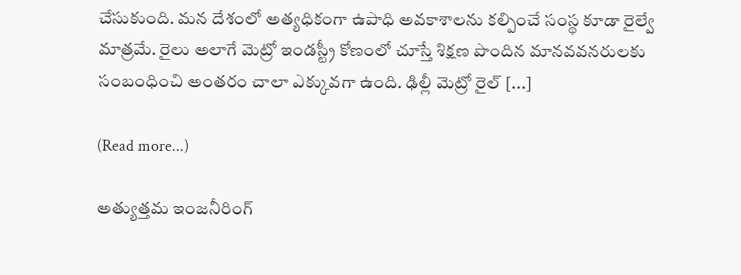చేసుకుంది. మన దేశంలో అత్యధికంగా ఉపాధి అవకాశాలను కల్పించే సంస్థ కూడా రైల్వే మాత్రమే. రైలు అలాగే మెట్రో ఇండస్ట్రీ కోణంలో చూస్తే శిక్షణ పొందిన మానవవనరులకు సంబంధించి అంతరం చాలా ఎక్కువగా ఉంది. ఢిల్లీ మెట్రో రైల్ [...]

(Read more...)

అత్యుత్తమ ఇంజనీరింగ్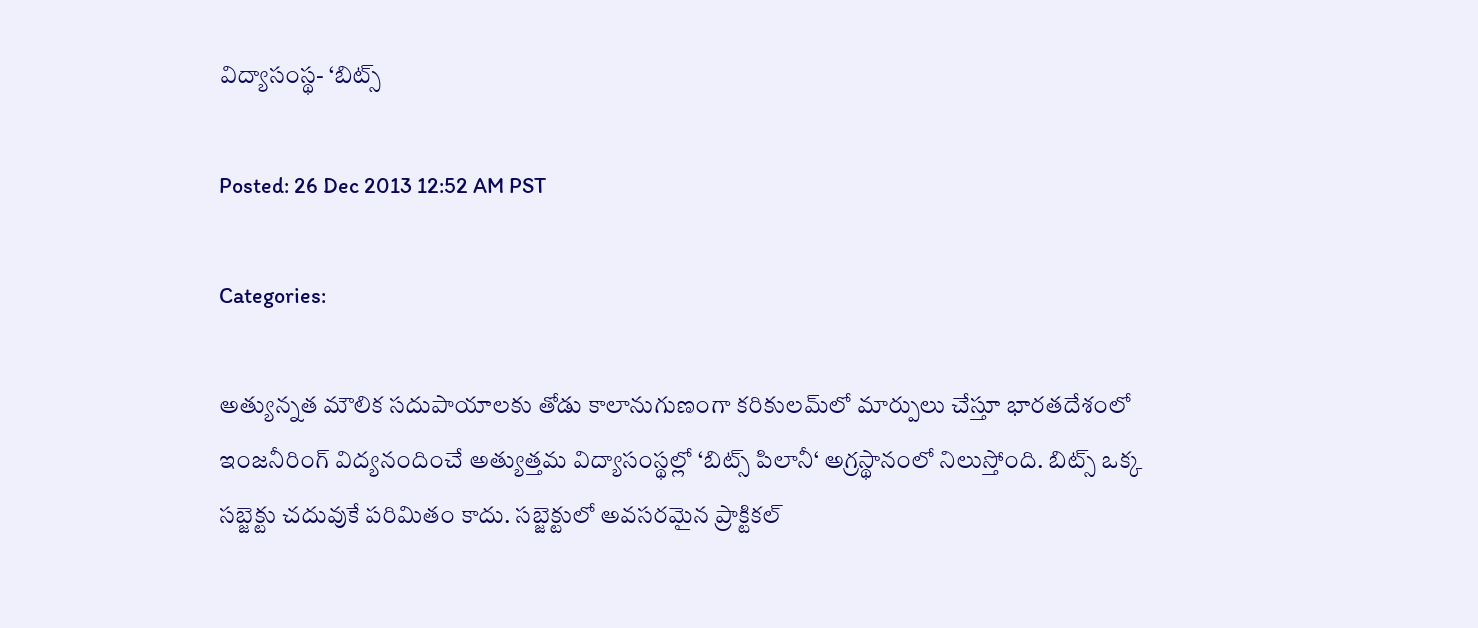విద్యాసంస్థ- ‘బిట్స్

Posted: 26 Dec 2013 12:52 AM PST

Categories:

అత్యున్నత మౌలిక సదుపాయాలకు తోడు కాలానుగుణంగా కరికులమ్‌లో మార్పులు చేస్తూ భారతదేశంలో ఇంజనీరింగ్ విద్యనందించే అత్యుత్తమ విద్యాసంస్థల్లో ‘బిట్స్ పిలానీ‘ అగ్రస్థానంలో నిలుస్తోంది. బిట్స్ ఒక్క సబ్జెక్టు చదువుకే పరిమితం కాదు. సబ్జెక్టులో అవసరమైన ప్రాక్టికల్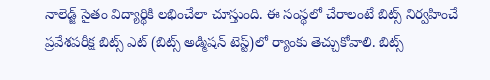నాలెడ్జ్ సైతం విద్యార్థికి లభించేలా చూస్తుంది. ఈ సంస్థలో చేరాలంటే బిట్స్ నిర్వహించే ప్రవేశపరీక్ష బిట్స్ ఎట్ (బిట్స్ అడ్మిషన్ టెస్ట్)లో ర్యాంకు తెచ్చుకోవాలి. బిట్స్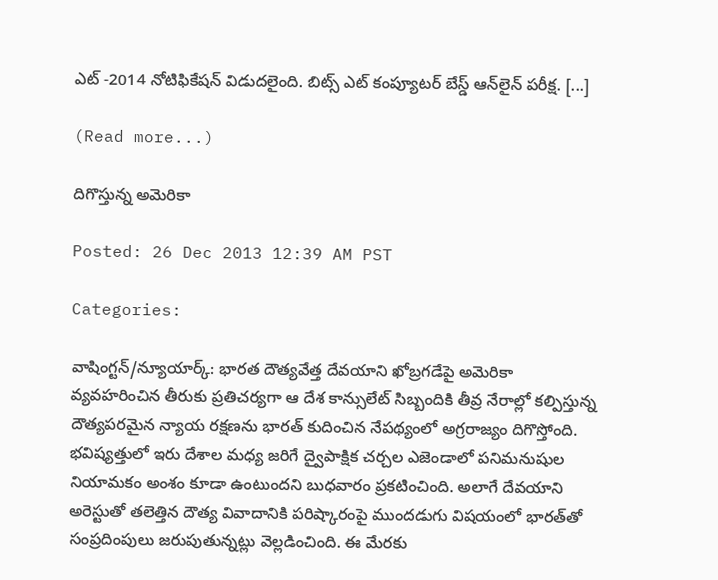ఎట్ -2014 నోటిఫికేషన్ విడుదలైంది. బిట్స్ ఎట్ కంప్యూటర్ బేస్డ్ ఆన్‌లైన్ పరీక్ష. [...]

(Read more...)

దిగొస్తున్న అమెరికా

Posted: 26 Dec 2013 12:39 AM PST

Categories:

వాషింగ్టన్/న్యూయార్క్: భారత దౌత్యవేత్త దేవయాని ఖోబ్రగడేపై అమెరికా వ్యవహరించిన తీరుకు ప్రతిచర్యగా ఆ దేశ కాన్సులేట్ సిబ్బందికి తీవ్ర నేరాల్లో కల్పిస్తున్న దౌత్యపరమైన న్యాయ రక్షణను భారత్ కుదించిన నేపథ్యంలో అగ్రరాజ్యం దిగొస్తోంది. భవిష్యత్తులో ఇరు దేశాల మధ్య జరిగే ద్వైపాక్షిక చర్చల ఎజెండాలో పనిమనుషుల నియామకం అంశం కూడా ఉంటుందని బుధవారం ప్రకటించింది. అలాగే దేవయాని అరెస్టుతో తలెత్తిన దౌత్య వివాదానికి పరిష్కారంపై ముందడుగు విషయంలో భారత్‌తో సంప్రదింపులు జరుపుతున్నట్లు వెల్లడించింది. ఈ మేరకు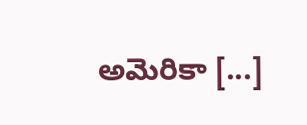అమెరికా [...]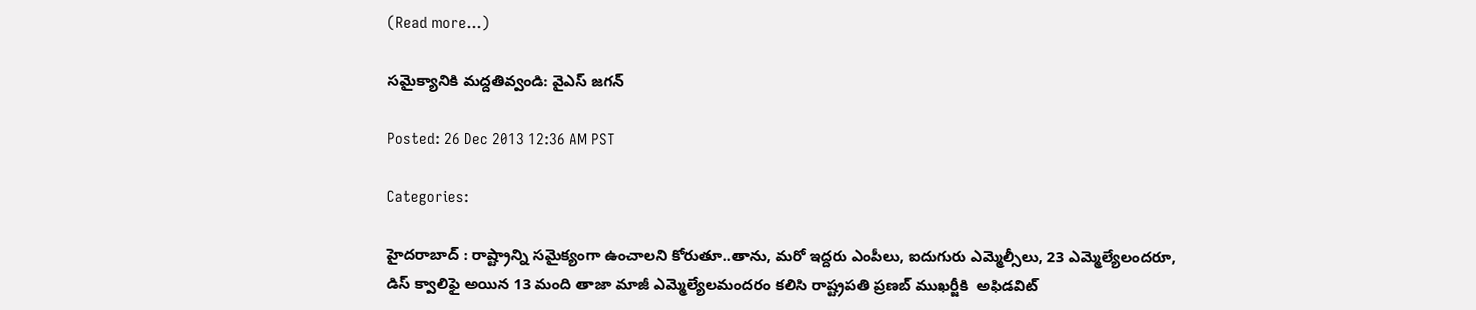(Read more...)

సమైక్యానికి మద్దతివ్వండి: వైఎస్ జగన్

Posted: 26 Dec 2013 12:36 AM PST

Categories:

హైదరాబాద్ : రాష్ట్రాన్ని సమైక్యంగా ఉంచాలని కోరుతూ..తాను, మరో ఇద్దరు ఎంపీలు, ఐదుగురు ఎమ్మెల్సీలు, 23 ఎమ్మెల్యేలందరూ, డిస్ క్వాలిఫై అయిన 13 మంది తాజా మాజీ ఎమ్మెల్యేలమందరం కలిసి రాష్ట్రపతి ప్రణబ్ ముఖర్జీకి  అఫిడవిట్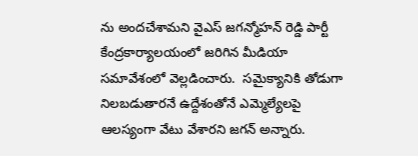ను అందచేశామని వైఎస్ జగన్మోహన్ రెడ్డి పార్టీ కేంద్రకార్యాలయంలో జరిగిన మీడియా సమావేశంలో వెల్లడించారు.  సమైక్యానికి తోడుగా నిలబడుతారనే ఉద్దేశంతోనే ఎమ్మెల్యేలపై ఆలస్యంగా వేటు వేశారని జగన్ అన్నారు.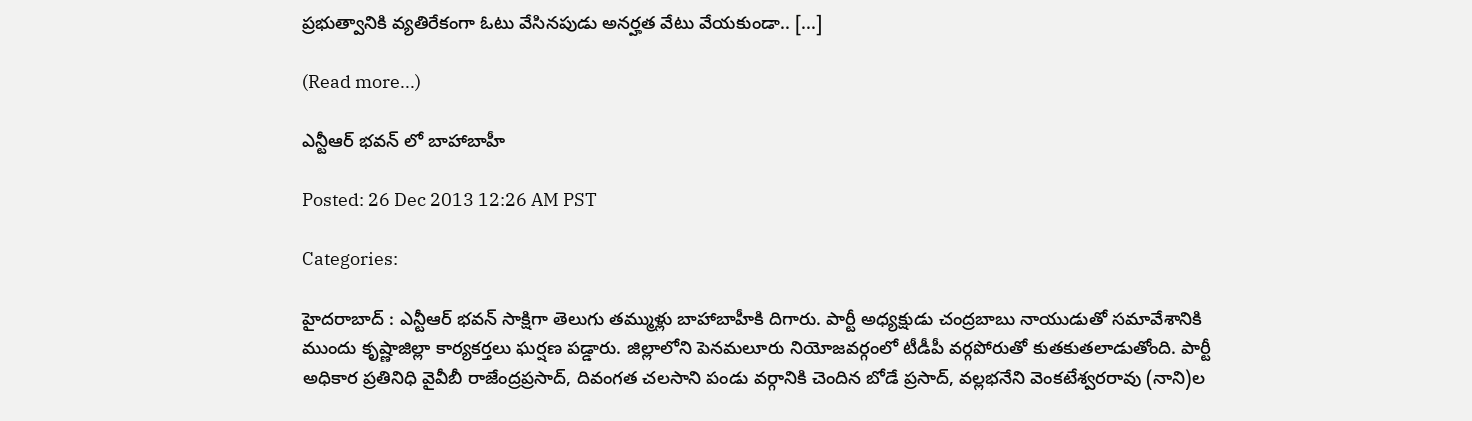ప్రభుత్వానికి వ్యతిరేకంగా ఓటు వేసినపుడు అనర్హత వేటు వేయకుండా.. [...]

(Read more...)

ఎన్టీఆర్ భవన్ లో బాహాబాహీ

Posted: 26 Dec 2013 12:26 AM PST

Categories:

హైదరాబాద్ : ఎన్టీఆర్ భవన్ సాక్షిగా తెలుగు తమ్ముళ్లు బాహాబాహీకి దిగారు. పార్టీ అధ్యక్షుడు చంద్రబాబు నాయుడుతో సమావేశానికి ముందు కృష్ణాజిల్లా కార్యకర్తలు ఘర్షణ పడ్డారు. జిల్లాలోని పెనమలూరు నియోజవర్గంలో టీడీపీ వర్గపోరుతో కుతకుతలాడుతోంది. పార్టీ అధికార ప్రతినిధి వైవీబీ రాజేంద్రప్రసాద్, దివంగత చలసాని పండు వర్గానికి చెందిన బోడే ప్రసాద్, వల్లభనేని వెంకటేశ్వరరావు (నాని)ల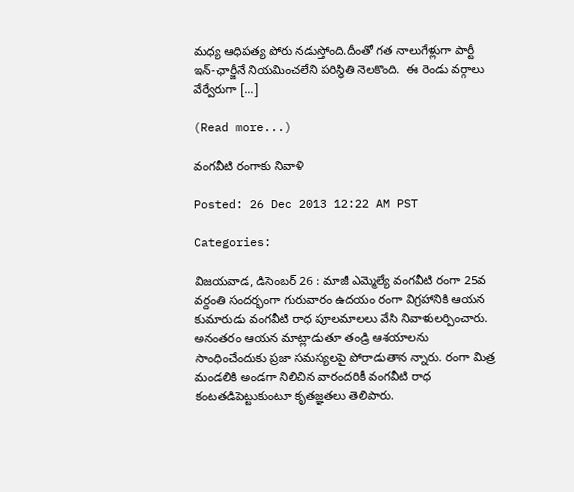మధ్య ఆధిపత్య పోరు నడుస్తోంది.దీంతో గత నాలుగేళ్లుగా పార్టీ ఇన్‑ఛార్జీనే నియమించలేని పరిస్థితి నెలకొంది.  ఈ రెండు వర్గాలు వేర్వేరుగా [...]

(Read more...)

వంగవీటి రంగాకు నివాళి

Posted: 26 Dec 2013 12:22 AM PST

Categories:

విజయవాడ, డిసెంబర్ 26 : మాజీ ఎమ్మెల్యే వంగవీటి రంగా 25వ వర్దంతి సందర్భంగా గురువారం ఉదయం రంగా విగ్రహానికి ఆయన కుమారుడు వంగవీటి రాధ పూలమాలలు వేసి నివాళులర్పించారు. అనంతరం ఆయన మాట్లాడుతూ తండ్రి ఆశయాలను సాంధించేందుకు ప్రజా సమస్యలపై పోరాడుతాన న్నారు. రంగా మిత్ర మండలికి అండగా నిలిచిన వారందరికీ వంగవీటి రాధ కంటతడిపెట్టుకుంటూ కృతజ్ఞతలు తెలిపారు.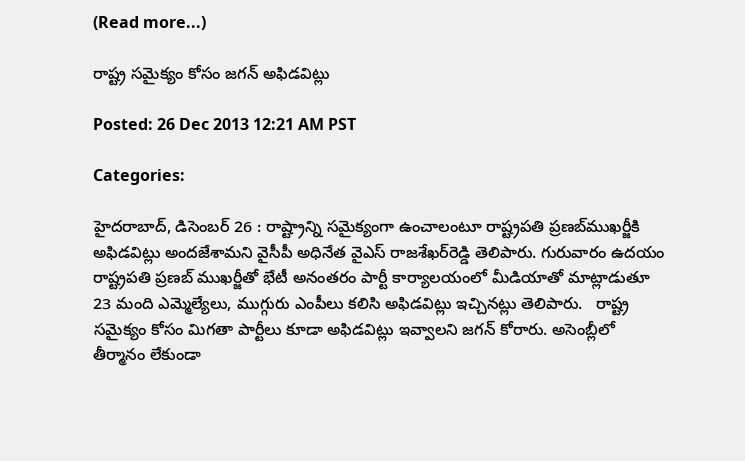(Read more...)

రాష్ట్ర సమైక్యం కోసం జగన్ అఫిడవిట్లు

Posted: 26 Dec 2013 12:21 AM PST

Categories:

హైదరాబాద్, డిసెంబర్ 26 : రాష్ట్రాన్ని సమైక్యంగా ఉంచాలంటూ రాష్ట్రపతి ప్రణబ్‌ముఖర్జీకి అఫిడవిట్లు అందజేశామని వైసీపీ అధినేత వైఎస్ రాజశేఖర్‌రెడ్డి తెలిపారు. గురువారం ఉదయం రాష్ట్రపతి ప్రణబ్ ముఖర్జీతో భేటీ అనంతరం పార్టీ కార్యాలయంలో మీడియాతో మాట్లాడుతూ 23 మంది ఎమ్మెల్యేలు, ముగ్గురు ఎంపీలు కలిసి అఫిడవిట్లు ఇచ్చినట్లు తెలిపారు.   రాష్ట్ర సమైక్యం కోసం మిగతా పార్టీలు కూడా అఫిడవిట్లు ఇవ్వాలని జగన్ కోరారు. అసెంబ్లీలో తీర్మానం లేకుండా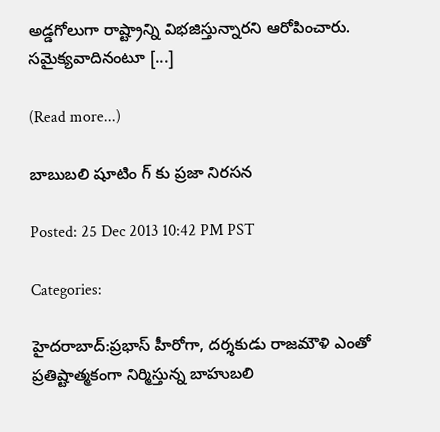అడ్డగోలుగా రాష్ట్రాన్ని విభజిస్తున్నారని ఆరోపించారు. సమైక్యవాదినంటూ [...]

(Read more...)

బాబుబలి షూటిం గ్ కు ప్రజా నిరసన

Posted: 25 Dec 2013 10:42 PM PST

Categories:

హైదరాబాద్:ప్రభాస్ హీరోగా, దర్శకుడు రాజమౌళి ఎంతో ప్రతిష్టాత్మకంగా నిర్మిస్తున్న బాహుబలి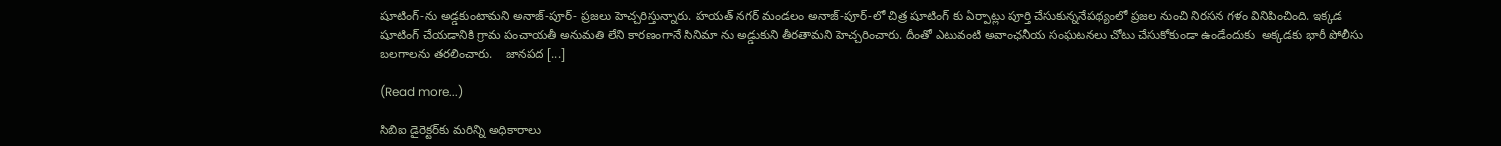షూటింగ్‑ను అడ్డకుంటామని అనాజ్‑పూర్‑ ప్రజలు హెచ్చరిస్తున్నారు. హయత్ నగర్ మండలం అనాజ్‑పూర్‑లో చిత్ర షూటింగ్ కు ఏర్పాట్లు పూర్తి చేసుకున్ననేపథ్యంలో ప్రజల నుంచి నిరసన గళం వినిపించింది. ఇక్కడ షూటింగ్ చేయడానికి గ్రామ పంచాయతీ అనుమతి లేని కారణంగానే సినిమా ను అడ్డుకుని తీరతామని హెచ్చరించారు. దీంతో ఎటువంటి అవాంఛనీయ సంఘటనలు చోటు చేసుకోకుండా ఉండేందుకు  అక్కడకు భారీ పోలీసు బలగాలను తరలించారు.    జానపద [...]

(Read more...)

సిబిఐ డైరెక్టర్‌కు మరిన్ని అధికారాలు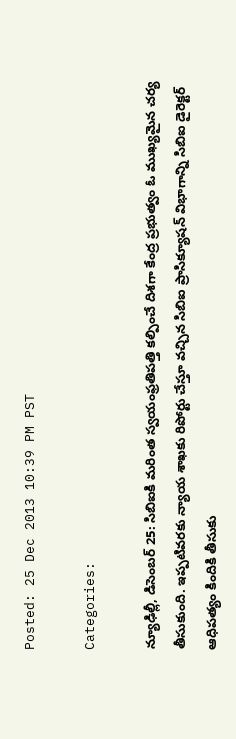Posted: 25 Dec 2013 10:39 PM PST

Categories:

న్యూఢిల్లీ, డిసెంబర్ 25: సిబిఐకి మరింత స్వయంఫ్రతిపత్తి కల్పించే దిశగా కేంద్ర ప్రభుత్వం ఓ ముఖ్యమైన చర్య తీసుకుంది. ఇప్పటివరకు న్యాయ శాఖకు రిపోర్టు చేస్తూ వచ్చిన సిబిఐ ప్రాసిక్యూషన్ విభాగాన్ని సిబిఐ డైరెక్టర్ ఆధిపత్యం కిందికి తీసుకు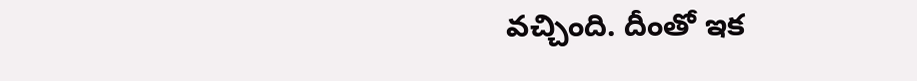వచ్చింది. దీంతో ఇక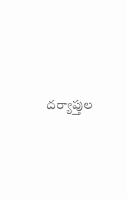దర్యాప్తుల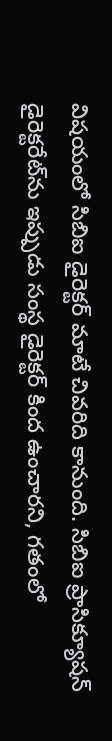విషయంలో సిబిఐ డైరెక్టర్ మాటే చివరిది కానుంది. సిబిఐ ప్రాసిక్యూషన్ డైరెక్టరేట్‌ను ఇప్పుడు సంస్థ డైరెక్టర్ కింద ఉంచారని, గతంలో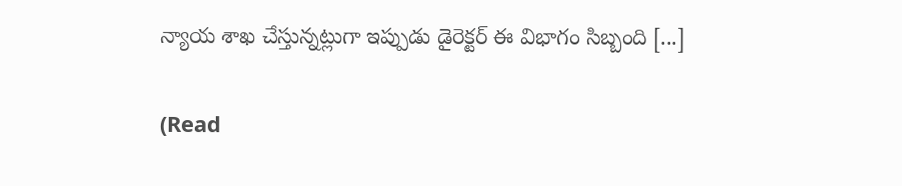న్యాయ శాఖ చేస్తున్నట్లుగా ఇప్పుడు డైరెక్టర్ ఈ విభాగం సిబ్బంది [...]

(Read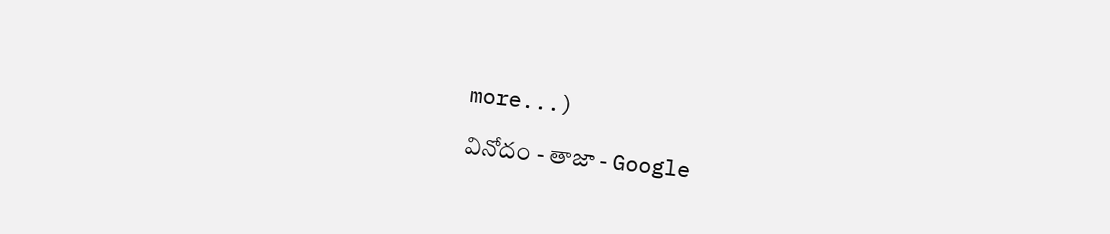more...)

వినోదం - తాజా - Google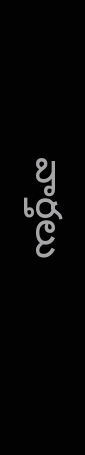వార్తలు